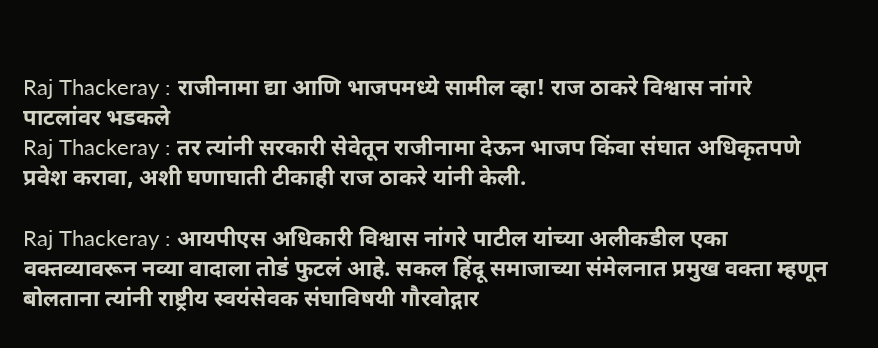Raj Thackeray : राजीनामा द्या आणि भाजपमध्ये सामील व्हा! राज ठाकरे विश्वास नांगरे पाटलांवर भडकले
Raj Thackeray : तर त्यांनी सरकारी सेवेतून राजीनामा देऊन भाजप किंवा संघात अधिकृतपणे प्रवेश करावा, अशी घणाघाती टीकाही राज ठाकरे यांनी केली.

Raj Thackeray : आयपीएस अधिकारी विश्वास नांगरे पाटील यांच्या अलीकडील एका वक्तव्यावरून नव्या वादाला तोडं फुटलं आहे. सकल हिंदू समाजाच्या संमेलनात प्रमुख वक्ता म्हणून बोलताना त्यांनी राष्ट्रीय स्वयंसेवक संघाविषयी गौरवोद्गार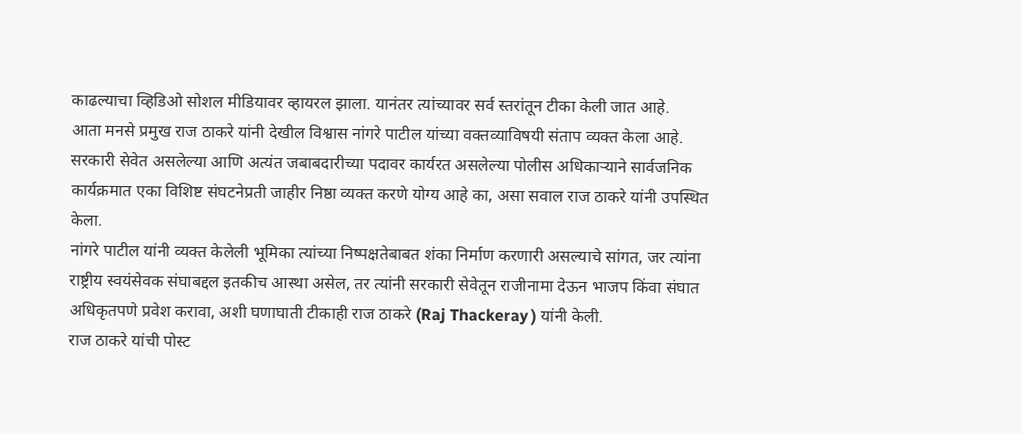काढल्याचा व्हिडिओ सोशल मीडियावर व्हायरल झाला. यानंतर त्यांच्यावर सर्व स्तरांतून टीका केली जात आहे.
आता मनसे प्रमुख राज ठाकरे यांनी देखील विश्वास नांगरे पाटील यांच्या वक्तव्याविषयी संताप व्यक्त केला आहे. सरकारी सेवेत असलेल्या आणि अत्यंत जबाबदारीच्या पदावर कार्यरत असलेल्या पोलीस अधिकाऱ्याने सार्वजनिक कार्यक्रमात एका विशिष्ट संघटनेप्रती जाहीर निष्ठा व्यक्त करणे योग्य आहे का, असा सवाल राज ठाकरे यांनी उपस्थित केला.
नांगरे पाटील यांनी व्यक्त केलेली भूमिका त्यांच्या निष्पक्षतेबाबत शंका निर्माण करणारी असल्याचे सांगत, जर त्यांना राष्ट्रीय स्वयंसेवक संघाबद्दल इतकीच आस्था असेल, तर त्यांनी सरकारी सेवेतून राजीनामा देऊन भाजप किंवा संघात अधिकृतपणे प्रवेश करावा, अशी घणाघाती टीकाही राज ठाकरे (Raj Thackeray ) यांनी केली.
राज ठाकरे यांची पोस्ट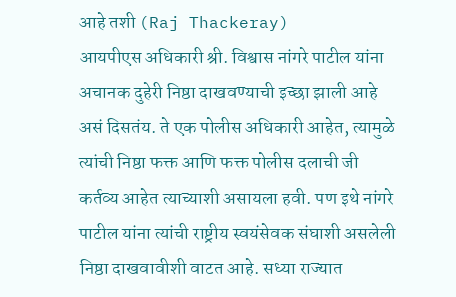आहे तशी (Raj Thackeray)
आयपीएस अधिकारी श्री. विश्वास नांगरे पाटील यांना अचानक दुहेरी निष्ठा दाखवण्याची इच्छा झाली आहे असं दिसतंय. ते एक पोलीस अधिकारी आहेत, त्यामुळे त्यांची निष्ठा फक्त आणि फक्त पोलीस दलाची जी कर्तव्य आहेत त्याच्याशी असायला हवी. पण इथे नांगरे पाटील यांना त्यांची राष्ट्रीय स्वयंसेवक संघाशी असलेली निष्ठा दाखवावीशी वाटत आहे. सध्या राज्यात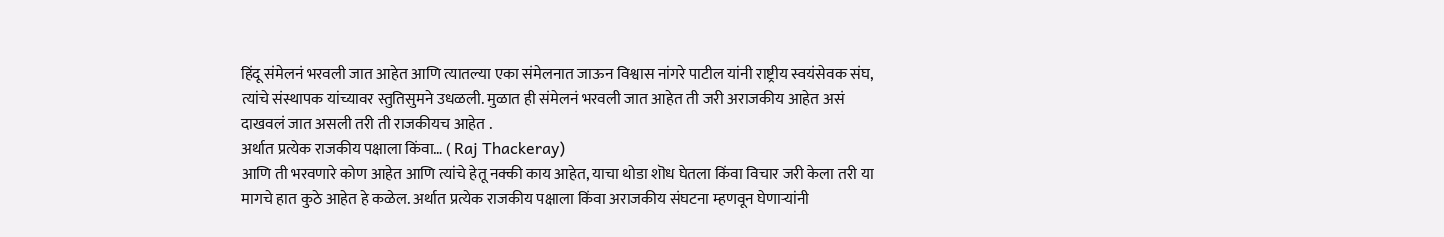हिंदू संमेलनं भरवली जात आहेत आणि त्यातल्या एका संमेलनात जाऊन विश्वास नांगरे पाटील यांनी राष्ट्रीय स्वयंसेवक संघ, त्यांचे संस्थापक यांच्यावर स्तुतिसुमने उधळली. मुळात ही संमेलनं भरवली जात आहेत ती जरी अराजकीय आहेत असं दाखवलं जात असली तरी ती राजकीयच आहेत .
अर्थात प्रत्येक राजकीय पक्षाला किंवा… ( Raj Thackeray)
आणि ती भरवणारे कोण आहेत आणि त्यांचे हेतू नक्की काय आहेत, याचा थोडा शॊध घेतला किंवा विचार जरी केला तरी या मागचे हात कुठे आहेत हे कळेल. अर्थात प्रत्येक राजकीय पक्षाला किंवा अराजकीय संघटना म्हणवून घेणाऱ्यांनी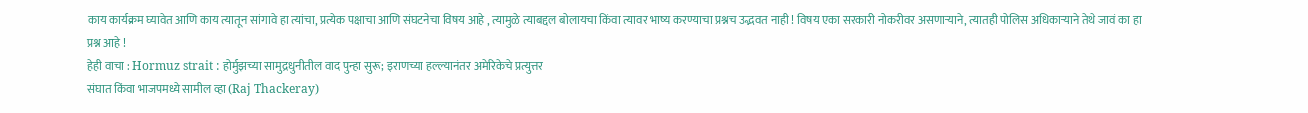काय कार्यक्रम घ्यावेत आणि काय त्यातून सांगावे हा त्यांचा, प्रत्येक पक्षाचा आणि संघटनेचा विषय आहे , त्यामुळे त्याबद्दल बोलायचा किंवा त्यावर भाष्य करण्याचा प्रश्नच उद्भवत नाही ! विषय एका सरकारी नोकरीवर असणाऱ्याने, त्यातही पोलिस अधिकाऱ्याने तेथे जावं का हा प्रश्न आहे !
हेही वाचा : Hormuz strait : होर्मुझच्या सामुद्रधुनीतील वाद पुन्हा सुरू; इराणच्या हल्ल्यानंतर अमेरिकेचे प्रत्युत्तर
संघात किंवा भाजपमध्ये सामील व्हा (Raj Thackeray)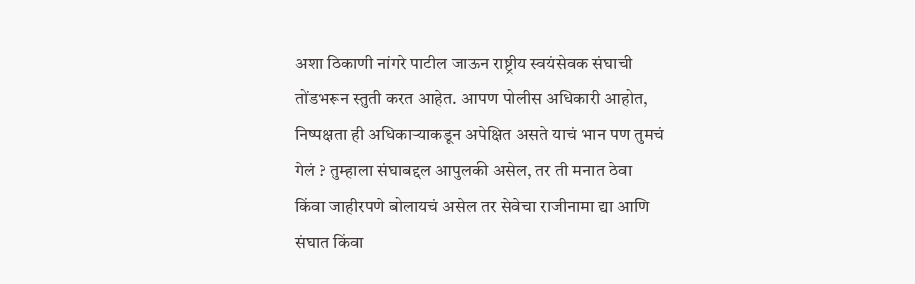अशा ठिकाणी नांगरे पाटील जाऊन राष्ट्रीय स्वयंसेवक संघाची तोंडभरून स्तुती करत आहेत. आपण पोलीस अधिकारी आहोत, निष्पक्षता ही अधिकाऱ्याकडून अपेक्षित असते याचं भान पण तुमचं गेलं ? तुम्हाला संघाबद्दल आपुलकी असेल, तर ती मनात ठेवा किंवा जाहीरपणे बोलायचं असेल तर सेवेचा राजीनामा द्या आणि संघात किंवा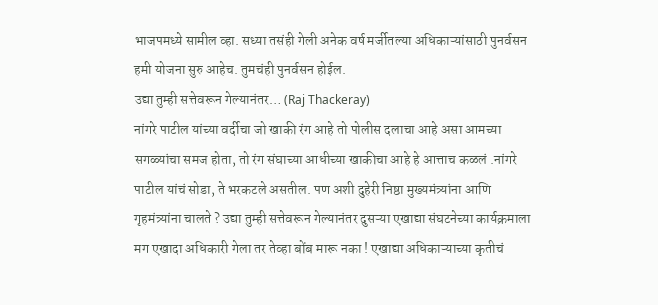भाजपमध्ये सामील व्हा. सध्या तसंही गेली अनेक वर्ष मर्जीतल्या अधिकाऱ्यांसाठी पुनर्वसन हमी योजना सुरु आहेच. तुमचंही पुनर्वसन होईल.
उद्या तुम्ही सत्तेवरून गेल्यानंतर… (Raj Thackeray)
नांगरे पाटील यांच्या वर्दीचा जो खाकी रंग आहे तो पोलीस दलाचा आहे असा आमच्या सगळ्यांचा समज होता, तो रंग संघाच्या आधीच्या खाकीचा आहे हे आत्ताच कळलं .नांगरे पाटील यांचं सोडा, ते भरकटले असतील. पण अशी दुहेरी निष्ठा मुख्यमंत्र्यांना आणि गृहमंत्र्यांना चालते ? उद्या तुम्ही सत्तेवरून गेल्यानंतर दुसऱ्या एखाद्या संघटनेच्या कार्यक्रमाला मग एखादा अधिकारी गेला तर तेव्हा बोंब मारू नका ! एखाद्या अधिकाऱ्याच्या कृतीचं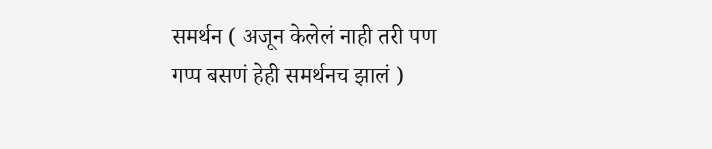समर्थन ( अजून केलेलं नाही तरी पण गप्प बसणं हेही समर्थनच झालं )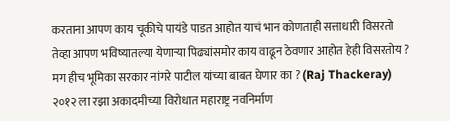करताना आपण काय चूकीचे पायंडे पाडत आहोत याचं भान कोणताही सत्ताधारी विसरतो तेव्हा आपण भविष्यातल्या येणाऱ्या पिढ्यांसमोर काय वाढून ठेवणार आहोत हेही विसरतोय ?
मग हीच भूमिका सरकार नांगरे पाटील यांच्या बाबत घेणार का ? (Raj Thackeray)
२०१२ ला रझा अकादमीच्या विरोधात महाराष्ट्र नवनिर्माण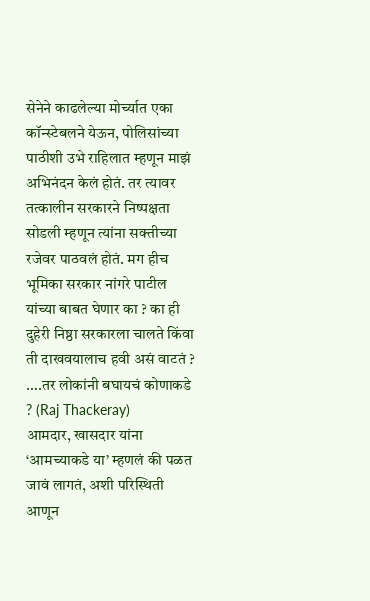सेनेने काढलेल्या मोर्च्यात एका कॉन्स्टेबलने येऊन, पोलिसांच्या पाठीशी उभे राहिलात म्हणून माझं अभिनंदन केलं होतं. तर त्यावर तत्कालीन सरकारने निष्पक्षता सोडली म्हणून त्यांना सक्तीच्या रजेवर पाठवलं होतं. मग हीच भूमिका सरकार नांगरे पाटील यांच्या बाबत घेणार का ? का ही दुहेरी निष्ठा सरकारला चालते किंवा ती दाखवयालाच हवी असं वाटतं ?
….तर लोकांनी बघायचं कोणाकडे ? (Raj Thackeray)
आमदार, खासदार यांना ‘आमच्याकडे या’ म्हणलं की पळत जावं लागतं, अशी परिस्थिती आणून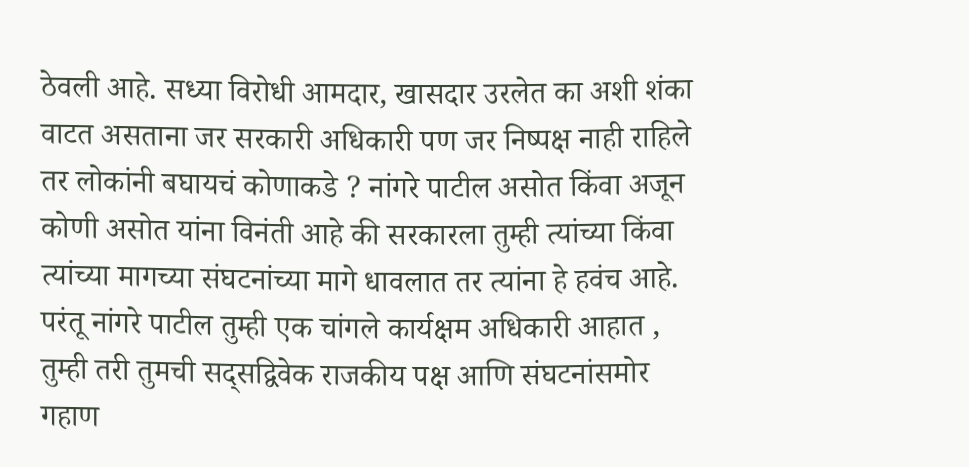ठेवली आहे. सध्या विरोधी आमदार, खासदार उरलेत का अशी शंका वाटत असताना जर सरकारी अधिकारी पण जर निष्पक्ष नाही राहिले तर लोकांनी बघायचं कोणाकडे ? नांगरे पाटील असोत किंवा अजून कोणी असोत यांना विनंती आहे की सरकारला तुम्ही त्यांच्या किंवा त्यांच्या मागच्या संघटनांच्या मागे धावलात तर त्यांना हे हवंच आहे. परंतू नांगरे पाटील तुम्ही एक चांगले कार्यक्षम अधिकारी आहात , तुम्ही तरी तुमची सद्सद्विवेक राजकीय पक्ष आणि संघटनांसमोर गहाण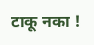टाकू नका !